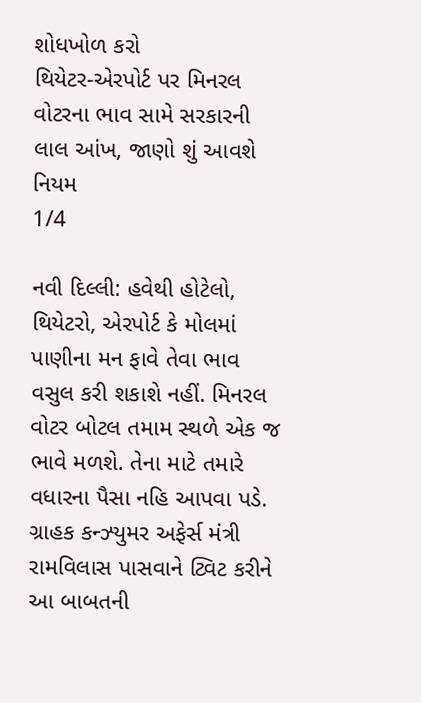શોધખોળ કરો
થિયેટર-એરપોર્ટ પર મિનરલ વોટરના ભાવ સામે સરકારની લાલ આંખ, જાણો શું આવશે નિયમ
1/4

નવી દિલ્લી: હવેથી હોટેલો, થિયેટરો, એરપોર્ટ કે મોલમાં પાણીના મન ફાવે તેવા ભાવ વસુલ કરી શકાશે નહીં. મિનરલ વોટર બોટલ તમામ સ્થળે એક જ ભાવે મળશે. તેના માટે તમારે વધારના પૈસા નહિ આપવા પડે. ગ્રાહક કન્ઝ્યુમર અફેર્સ મંત્રી રામવિલાસ પાસવાને ટ્વિટ કરીને આ બાબતની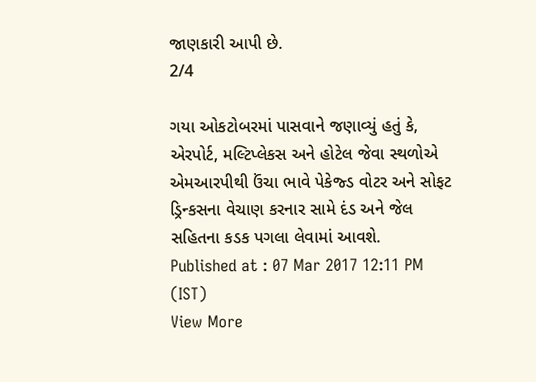જાણકારી આપી છે.
2/4

ગયા ઓકટોબરમાં પાસવાને જણાવ્યું હતું કે, એરપોર્ટ, મલ્ટિપ્લેકસ અને હોટેલ જેવા સ્થળોએ એમઆરપીથી ઉંચા ભાવે પેકેજ્ડ વોટર અને સોફટ ડ્રિન્કસના વેચાણ કરનાર સામે દંડ અને જેલ સહિતના કડક પગલા લેવામાં આવશે.
Published at : 07 Mar 2017 12:11 PM (IST)
View More